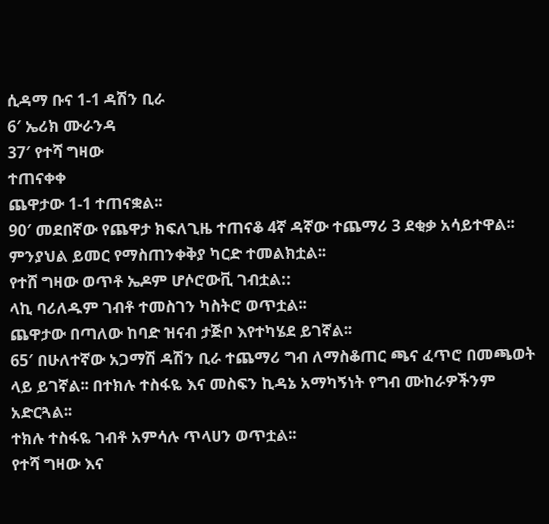ሲዳማ ቡና 1-1 ዳሽን ቢራ
6′ ኤሪክ ሙራንዳ
37′ የተሻ ግዛው
ተጠናቀቀ
ጨዋታው 1-1 ተጠናቋል፡፡
90′ መደበኛው የጨዋታ ክፍለጊዜ ተጠናቆ 4ኛ ዳኛው ተጨማሪ 3 ደቂቃ አሳይተዋል፡፡
ምንያህል ይመር የማስጠንቀቅያ ካርድ ተመልክቷል፡፡
የተሸ ግዛው ወጥቶ ኤዶም ሆሶሮውቪ ገብቷል::
ላኪ ባሪለዱም ገብቶ ተመስገን ካስትሮ ወጥቷል፡፡
ጨዋታው በጣለው ከባድ ዝናብ ታጅቦ እየተካሄደ ይገኛል፡፡
65′ በሁለተኛው አጋማሽ ዳሽን ቢራ ተጨማሪ ግብ ለማስቆጠር ጫና ፈጥሮ በመጫወት ላይ ይገኛል፡፡ በተክሉ ተስፋዬ እና መስፍን ኪዳኔ አማካኝነት የግብ ሙከራዎችንም አድርጓል፡፡
ተክሉ ተስፋዬ ገብቶ አምሳሉ ጥላሀን ወጥቷል፡፡
የተሻ ግዛው እና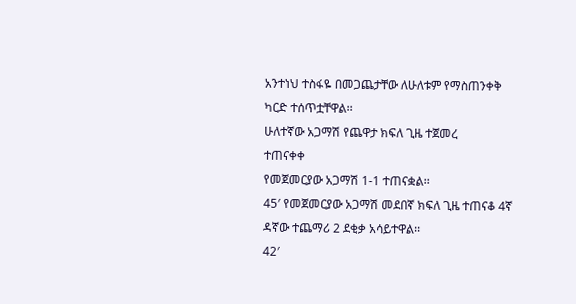አንተነህ ተስፋዬ በመጋጨታቸው ለሁለቱም የማስጠንቀቅ ካርድ ተሰጥቷቸዋል፡፡
ሁለተኛው አጋማሽ የጨዋታ ክፍለ ጊዜ ተጀመረ
ተጠናቀቀ
የመጀመርያው አጋማሽ 1-1 ተጠናቋል፡፡
45′ የመጀመርያው አጋማሽ መደበኛ ክፍለ ጊዜ ተጠናቆ 4ኛ ዳኛው ተጨማሪ 2 ደቂቃ አሳይተዋል፡፡
42′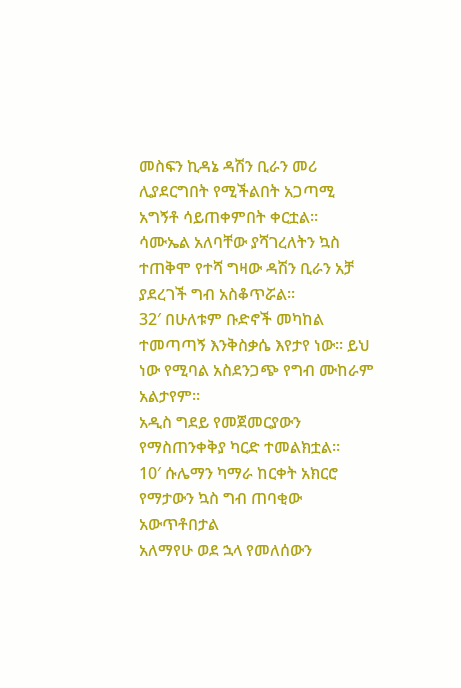መስፍን ኪዳኔ ዳሽን ቢራን መሪ ሊያደርግበት የሚችልበት አጋጣሚ አግኝቶ ሳይጠቀምበት ቀርቷል፡፡
ሳሙኤል አለባቸው ያሻገረለትን ኳስ ተጠቅሞ የተሻ ግዛው ዳሽን ቢራን አቻ ያደረገች ግብ አስቆጥሯል፡፡
32′ በሁለቱም ቡድኖች መካከል ተመጣጣኝ እንቅስቃሴ እየታየ ነው፡፡ ይህ ነው የሚባል አስደንጋጭ የግብ ሙከራም አልታየም፡፡
አዲስ ግደይ የመጀመርያውን የማስጠንቀቅያ ካርድ ተመልክቷል፡፡
10′ ሱሌማን ካማራ ከርቀት አክርሮ የማታውን ኳስ ግብ ጠባቂው አውጥቶበታል
አለማየሁ ወደ ኋላ የመለሰውን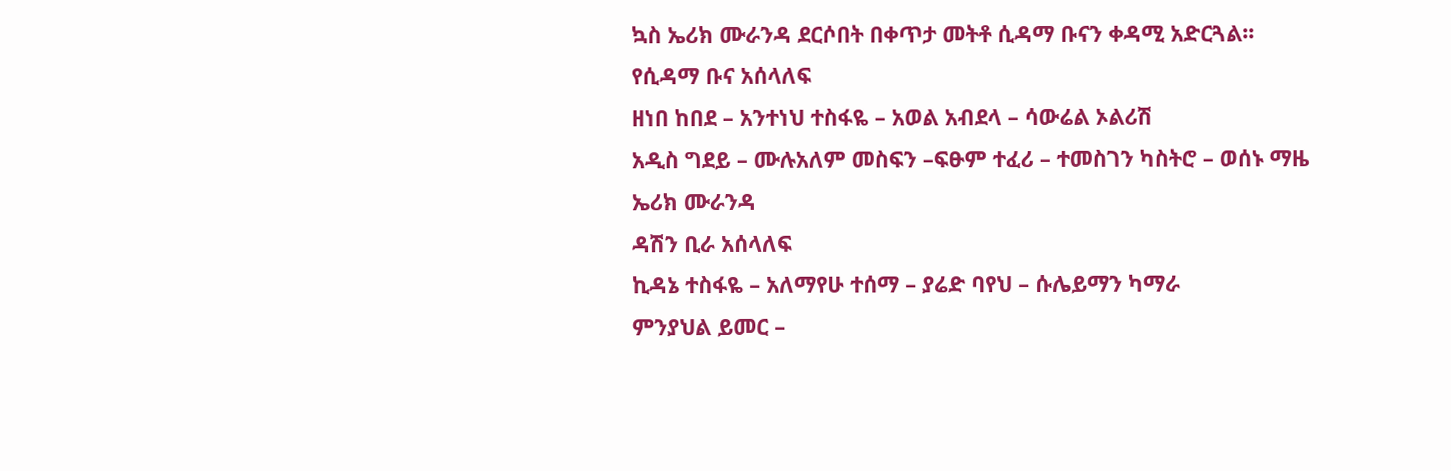ኳስ ኤሪክ ሙራንዳ ደርሶበት በቀጥታ መትቶ ሲዳማ ቡናን ቀዳሚ አድርጓል፡፡
የሲዳማ ቡና አሰላለፍ
ዘነበ ከበደ – አንተነህ ተስፋዬ – አወል አብደላ – ሳውሬል ኦልሪሽ
አዲስ ግደይ – ሙሉአለም መስፍን –ፍፁም ተፈሪ – ተመስገን ካስትሮ – ወሰኑ ማዜ
ኤሪክ ሙራንዳ
ዳሽን ቢራ አሰላለፍ
ኪዳኔ ተስፋዬ – አለማየሁ ተሰማ – ያሬድ ባየህ – ሱሌይማን ካማራ
ምንያህል ይመር –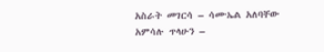አስራት መገርሳ – ሳሙኤል አለባቸው
አምሳሉ ጥላሁን –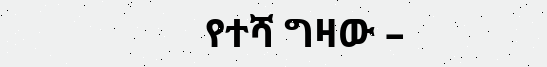የተሻ ግዛው –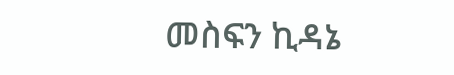መስፍን ኪዳኔ